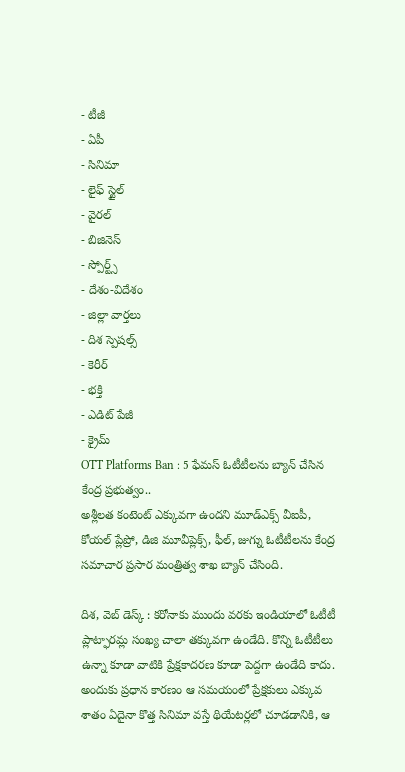- టీజీ
- ఏపీ
- సినిమా
- లైఫ్ స్టైల్
- వైరల్
- బిజినెస్
- స్పోర్ట్స్
- దేశం-విదేశం
- జిల్లా వార్తలు
- దిశ స్పెషల్స్
- కెరీర్
- భక్తి
- ఎడిట్ పేజీ
- క్రైమ్
OTT Platforms Ban : 5 ఫేమస్ ఓటీటీలను బ్యాన్ చేసిన కేంద్ర ప్రభుత్వం..
అశ్లీలత కంటెంట్ ఎక్కువగా ఉందని మూడ్ఎక్స్ వీఐపీ, కోయల్ ప్లేప్రో, డిజి మూవీప్లెక్స్, ఫీల్, జుగ్ను ఓటీటీలను కేంద్ర సమాచార ప్రసార మంత్రిత్వ శాఖ బ్యాన్ చేసింది.

దిశ, వెబ్ డెస్క్ : కరోనాకు ముందు వరకు ఇండియాలో ఓటీటీ ప్లాట్ఫారమ్ల సంఖ్య చాలా తక్కువగా ఉండేది. కొన్ని ఓటీటీలు ఉన్నా కూడా వాటికి ప్రేక్షకాదరణ కూడా పెద్దగా ఉండేది కాదు. అందుకు ప్రధాన కారణం ఆ సమయంలో ప్రేక్షకులు ఎక్కువ శాతం ఏదైనా కొత్త సినిమా వస్తే థియేటర్లలో చూడడానికి, ఆ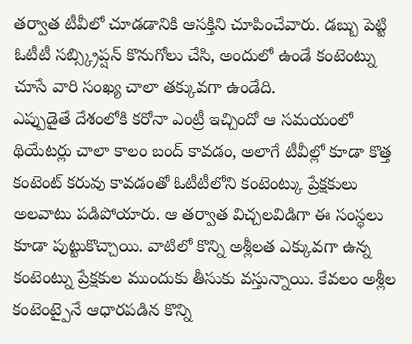తర్వాత టీవీలో చూడడానికి ఆసక్తిని చూపించేవారు. డబ్బు పెట్టి ఓటీటీ సబ్స్క్రిప్షన్ కొనుగోలు చేసి, అందులో ఉండే కంటెంట్ను చూసే వారి సంఖ్య చాలా తక్కువగా ఉండేది.
ఎప్పుడైతే దేశంలోకి కరోనా ఎంట్రీ ఇచ్చిందో ఆ సమయంలో థియేటర్లు చాలా కాలం బంద్ కావడం, అలాగే టీవీల్లో కూడా కొత్త కంటెంట్ కరువు కావడంతో ఓటీటీలోని కంటెంట్కు ప్రేక్షకులు అలవాటు పడిపోయారు. ఆ తర్వాత విచ్చలవిడిగా ఈ సంస్థలు కూడా పుట్టుకొచ్చాయి. వాటిలో కొన్ని అశ్లీలత ఎక్కువగా ఉన్న కంటెంట్ను ప్రేక్షకుల ముందుకు తీసుకు వస్తున్నాయి. కేవలం అశ్లీల కంటెంట్పైనే ఆధారపడిన కొన్ని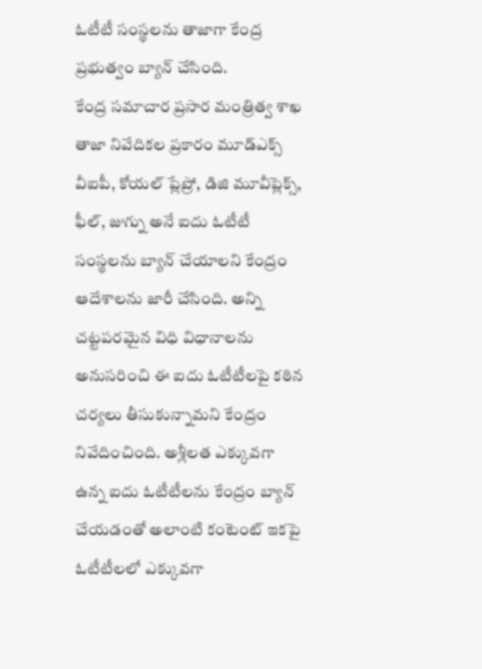ఓటీటీ సంస్థలను తాజాగా కేంద్ర ప్రభుత్వం బ్యాన్ చేసింది.
కేంద్ర సమాచార ప్రసార మంత్రిత్వ శాఖ తాజా నివేదికల ప్రకారం మూడ్ఎక్స్ వీఐపీ, కోయల్ ప్లేప్రో, డిజి మూవీప్లెక్స్, ఫీల్, జుగ్ను అనే ఐదు ఓటీటీ సంస్థలను బ్యాన్ చేయాలని కేంద్రం ఆదేశాలను జారీ చేసింది. అన్ని చట్టపరమైన విధి విధానాలను అనుసరించి ఈ ఐదు ఓటీటీలపై కఠిన చర్యలు తీసుకున్నామని కేంద్రం నివేదించింది. అశ్లీలత ఎక్కువగా ఉన్న ఐదు ఓటీటీలను కేంద్రం బ్యాన్ చేయడంతో అలాంటి కంటెంట్ ఇకపై ఓటీటీలలో ఎక్కువగా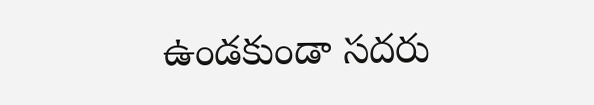ఉండకుండా సదరు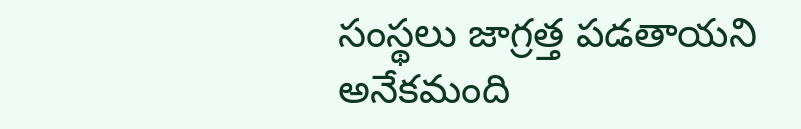సంస్థలు జాగ్రత్త పడతాయని అనేకమంది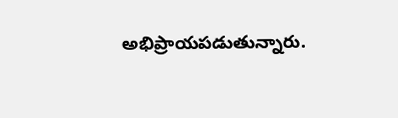అభిప్రాయపడుతున్నారు.